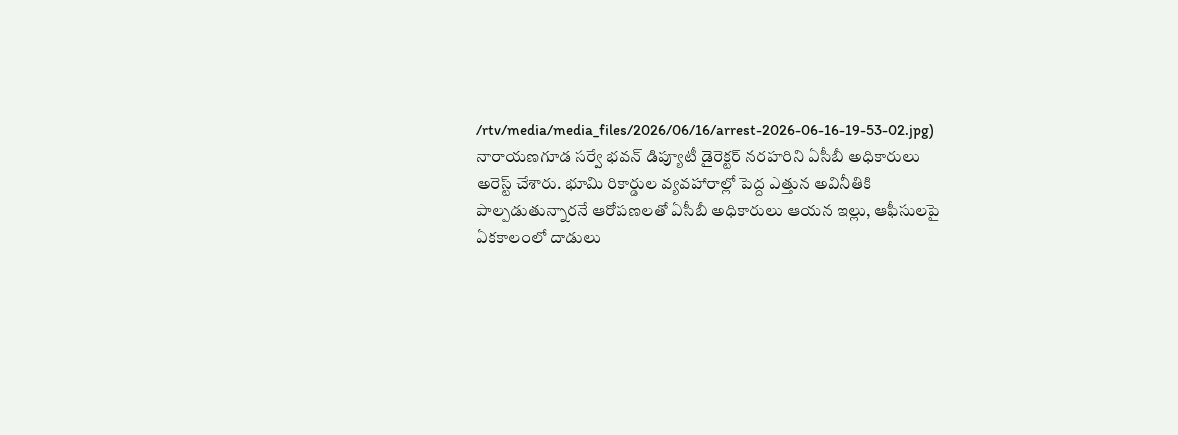/rtv/media/media_files/2026/06/16/arrest-2026-06-16-19-53-02.jpg)
నారాయణగూడ సర్వే భవన్ డిప్యూటీ డైరెక్టర్ నరహరిని ఏసీబీ అధికారులు అరెస్ట్ చేశారు. భూమి రికార్డుల వ్యవహారాల్లో పెద్ద ఎత్తున అవినీతికి పాల్పడుతున్నారనే ఆరోపణలతో ఏసీబీ అధికారులు ఆయన ఇల్లు, ఆఫీసులపై ఏకకాలంలో దాడులు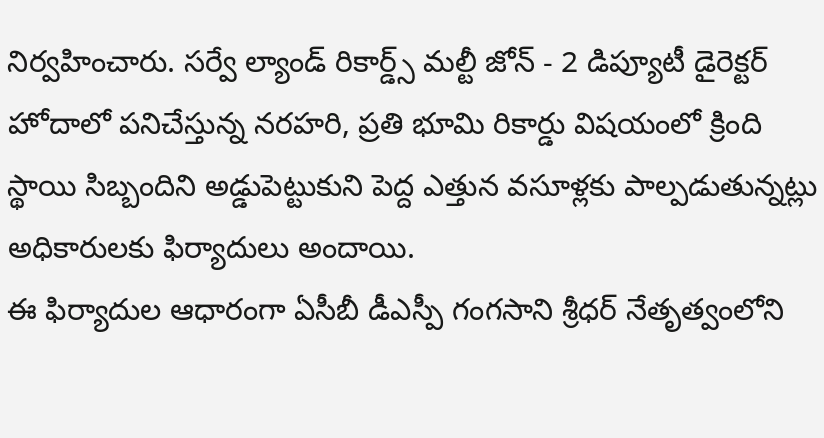నిర్వహించారు. సర్వే ల్యాండ్ రికార్డ్స్ మల్టీ జోన్ - 2 డిప్యూటీ డైరెక్టర్ హోదాలో పనిచేస్తున్న నరహరి, ప్రతి భూమి రికార్డు విషయంలో క్రింది స్థాయి సిబ్బందిని అడ్డుపెట్టుకుని పెద్ద ఎత్తున వసూళ్లకు పాల్పడుతున్నట్లు అధికారులకు ఫిర్యాదులు అందాయి.
ఈ ఫిర్యాదుల ఆధారంగా ఏసీబీ డీఎస్పీ గంగసాని శ్రీధర్ నేతృత్వంలోని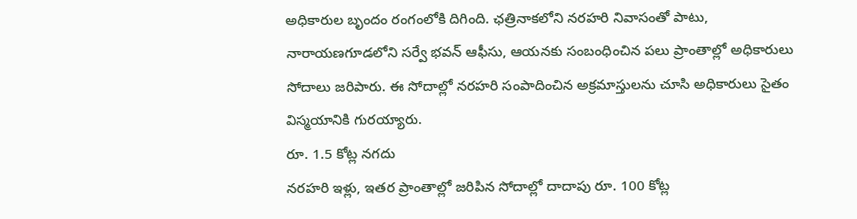అధికారుల బృందం రంగంలోకి దిగింది. ఛత్రినాకలోని నరహరి నివాసంతో పాటు, నారాయణగూడలోని సర్వే భవన్ ఆఫీసు, ఆయనకు సంబంధించిన పలు ప్రాంతాల్లో అధికారులు సోదాలు జరిపారు. ఈ సోదాల్లో నరహరి సంపాదించిన అక్రమాస్తులను చూసి అధికారులు సైతం విస్మయానికి గురయ్యారు.
రూ. 1.5 కోట్ల నగదు
నరహరి ఇళ్లు, ఇతర ప్రాంతాల్లో జరిపిన సోదాల్లో దాదాపు రూ. 100 కోట్ల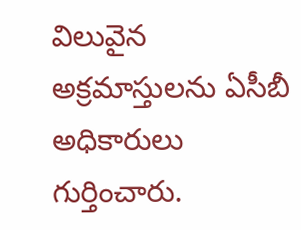విలువైన అక్రమాస్తులను ఏసీబీ అధికారులు గుర్తించారు.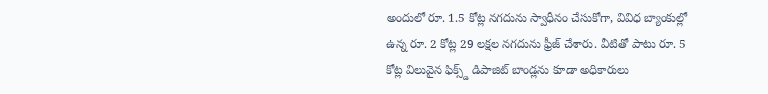అందులో రూ. 1.5 కోట్ల నగదును స్వాధీనం చేసుకోగా, వివిధ బ్యాంకుల్లో ఉన్న రూ. 2 కోట్ల 29 లక్షల నగదును ఫ్రీజ్ చేశారు. వీటితో పాటు రూ. 5 కోట్ల విలువైన ఫిక్స్డ్ డిపాజిట్ బాండ్లను కూడా అధికారులు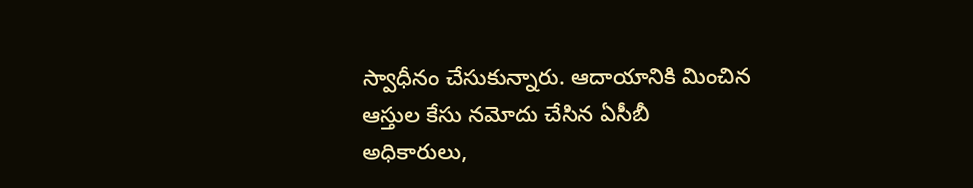స్వాధీనం చేసుకున్నారు. ఆదాయానికి మించిన ఆస్తుల కేసు నమోదు చేసిన ఏసీబీ అధికారులు,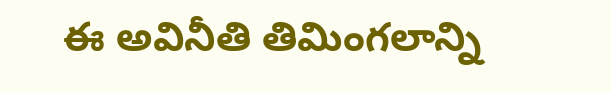ఈ అవినీతి తిమింగలాన్ని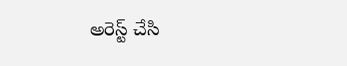అరెస్ట్ చేసి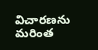విచారణను మరింత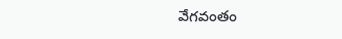వేగవంతం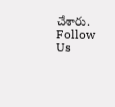చేశారు.
Follow Us